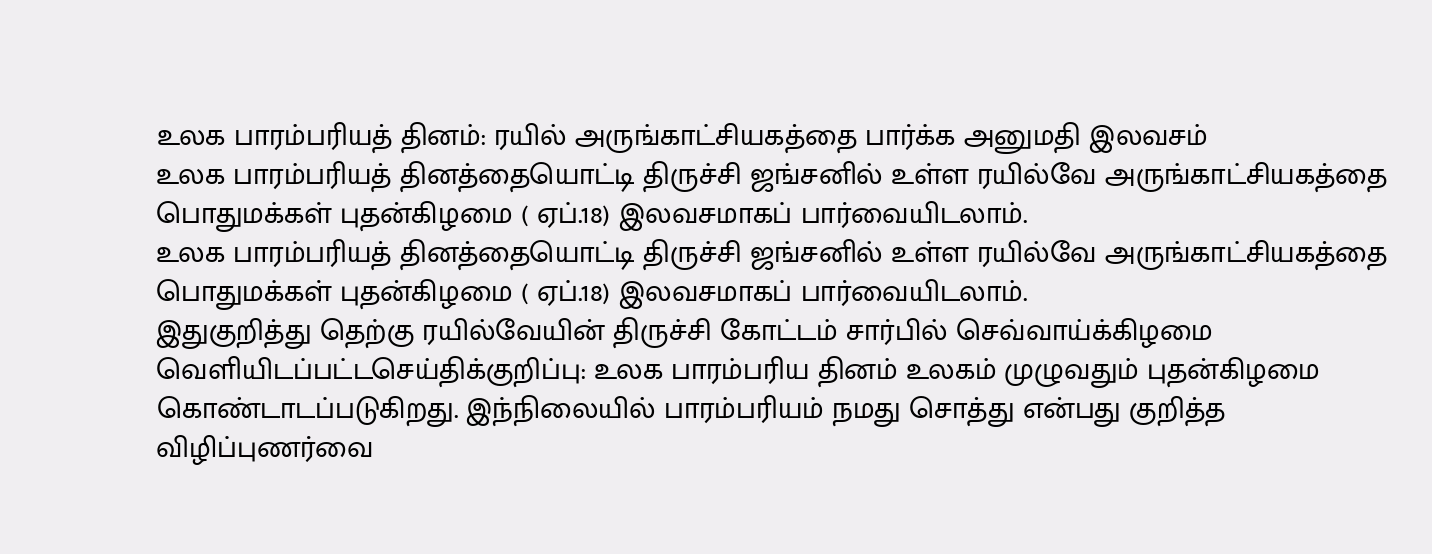உலக பாரம்பரியத் தினம்: ரயில் அருங்காட்சியகத்தை பார்க்க அனுமதி இலவசம்
உலக பாரம்பரியத் தினத்தையொட்டி திருச்சி ஜங்சனில் உள்ள ரயில்வே அருங்காட்சியகத்தை பொதுமக்கள் புதன்கிழமை ( ஏப்.18) இலவசமாகப் பார்வையிடலாம்.
உலக பாரம்பரியத் தினத்தையொட்டி திருச்சி ஜங்சனில் உள்ள ரயில்வே அருங்காட்சியகத்தை பொதுமக்கள் புதன்கிழமை ( ஏப்.18) இலவசமாகப் பார்வையிடலாம்.
இதுகுறித்து தெற்கு ரயில்வேயின் திருச்சி கோட்டம் சார்பில் செவ்வாய்க்கிழமை வெளியிடப்பட்டசெய்திக்குறிப்பு: உலக பாரம்பரிய தினம் உலகம் முழுவதும் புதன்கிழமை கொண்டாடப்படுகிறது. இந்நிலையில் பாரம்பரியம் நமது சொத்து என்பது குறித்த விழிப்புணர்வை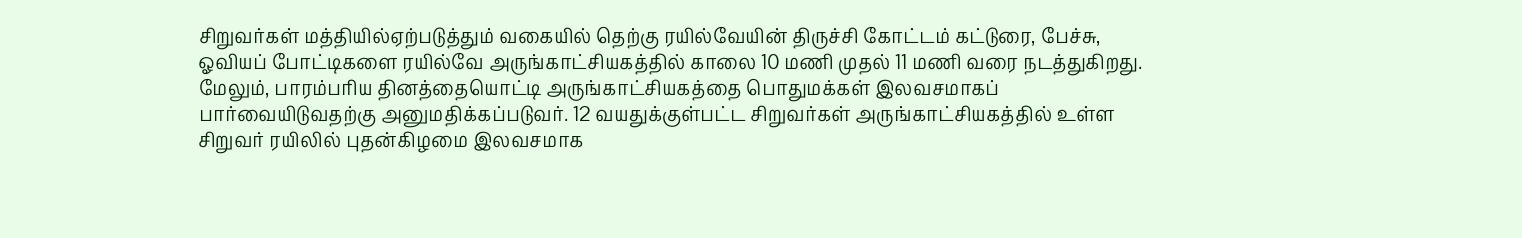சிறுவர்கள் மத்தியில்ஏற்படுத்தும் வகையில் தெற்கு ரயில்வேயின் திருச்சி கோட்டம் கட்டுரை, பேச்சு, ஓவியப் போட்டிகளை ரயில்வே அருங்காட்சியகத்தில் காலை 10 மணி முதல் 11 மணி வரை நடத்துகிறது.
மேலும், பாரம்பரிய தினத்தையொட்டி அருங்காட்சியகத்தை பொதுமக்கள் இலவசமாகப் பார்வையிடுவதற்கு அனுமதிக்கப்படுவர். 12 வயதுக்குள்பட்ட சிறுவர்கள் அருங்காட்சியகத்தில் உள்ள சிறுவர் ரயிலில் புதன்கிழமை இலவசமாக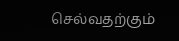செல்வதற்கும்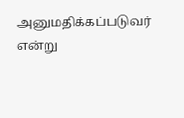அனுமதிக்கப்படுவர் என்று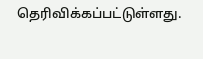தெரிவிக்கப்பட்டுள்ளது.